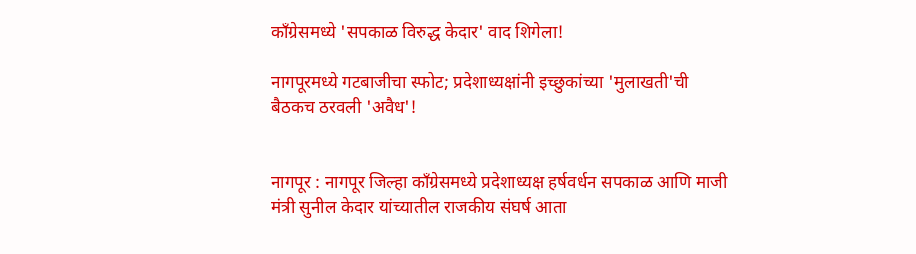काँग्रेसमध्ये 'सपकाळ विरुद्ध केदार' वाद शिगेला!

नागपूरमध्ये गटबाजीचा स्फोट; प्रदेशाध्यक्षांनी इच्छुकांच्या 'मुलाखती'ची बैठकच ठरवली 'अवैध'!


नागपूर : नागपूर जिल्हा काँग्रेसमध्ये प्रदेशाध्यक्ष हर्षवर्धन सपकाळ आणि माजी मंत्री सुनील केदार यांच्यातील राजकीय संघर्ष आता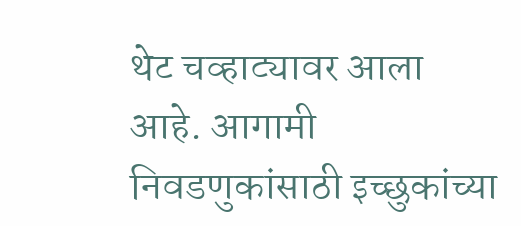थेट चव्हाट्यावर आला आहे. आगामी निवडणुकांसाठी इच्छुकांच्या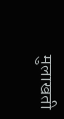मुलाखती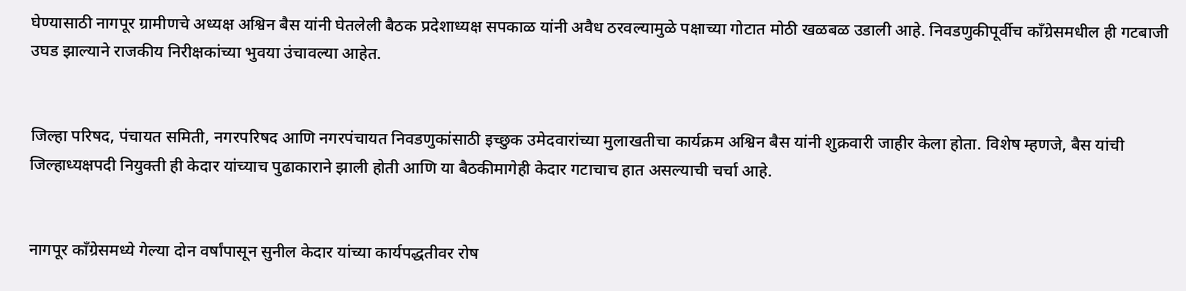घेण्यासाठी नागपूर ग्रामीणचे अध्यक्ष अश्विन बैस यांनी घेतलेली बैठक प्रदेशाध्यक्ष सपकाळ यांनी अवैध ठरवल्यामुळे पक्षाच्या गोटात मोठी खळबळ उडाली आहे. निवडणुकीपूर्वीच काँग्रेसमधील ही गटबाजी उघड झाल्याने राजकीय निरीक्षकांच्या भुवया उंचावल्या आहेत.


जिल्हा परिषद, पंचायत समिती, नगरपरिषद आणि नगरपंचायत निवडणुकांसाठी इच्छुक उमेदवारांच्या मुलाखतीचा कार्यक्रम अश्विन बैस यांनी शुक्रवारी जाहीर केला होता. विशेष म्हणजे, बैस यांची जिल्हाध्यक्षपदी नियुक्ती ही केदार यांच्याच पुढाकाराने झाली होती आणि या बैठकीमागेही केदार गटाचाच हात असल्याची चर्चा आहे.


नागपूर काँग्रेसमध्ये गेल्या दोन वर्षांपासून सुनील केदार यांच्या कार्यपद्धतीवर रोष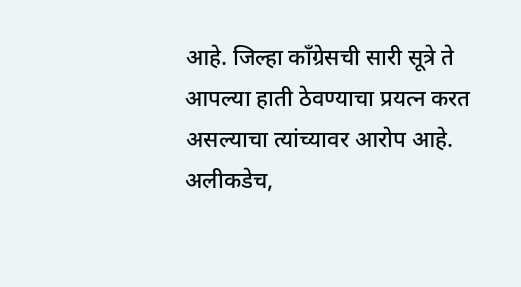आहे. जिल्हा काँग्रेसची सारी सूत्रे ते आपल्या हाती ठेवण्याचा प्रयत्न करत असल्याचा त्यांच्यावर आरोप आहे. अलीकडेच,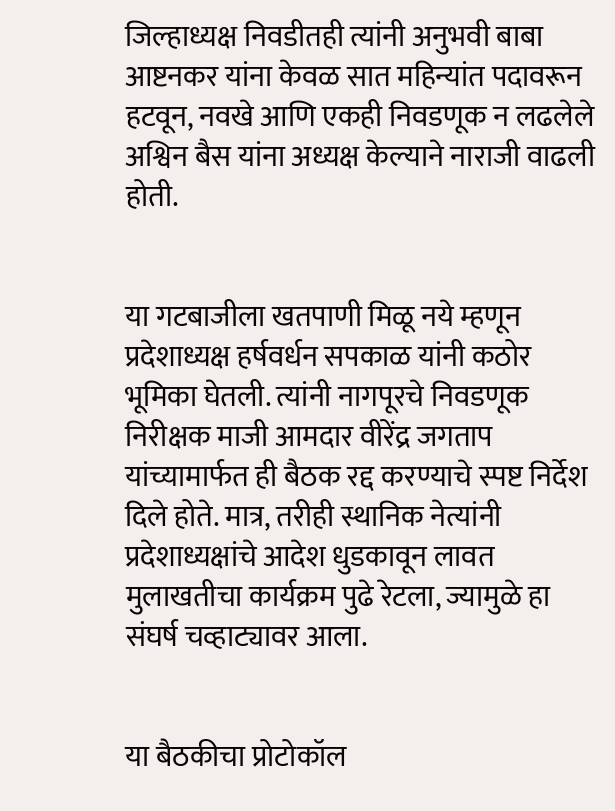जिल्हाध्यक्ष निवडीतही त्यांनी अनुभवी बाबा आष्टनकर यांना केवळ सात महिन्यांत पदावरून हटवून, नवखे आणि एकही निवडणूक न लढलेले अश्विन बैस यांना अध्यक्ष केल्याने नाराजी वाढली होती.


या गटबाजीला खतपाणी मिळू नये म्हणून प्रदेशाध्यक्ष हर्षवर्धन सपकाळ यांनी कठोर भूमिका घेतली. त्यांनी नागपूरचे निवडणूक निरीक्षक माजी आमदार वीरेंद्र जगताप यांच्यामार्फत ही बैठक रद्द करण्याचे स्पष्ट निर्देश दिले होते. मात्र, तरीही स्थानिक नेत्यांनी प्रदेशाध्यक्षांचे आदेश धुडकावून लावत मुलाखतीचा कार्यक्रम पुढे रेटला, ज्यामुळे हा संघर्ष चव्हाट्यावर आला.


या बैठकीचा प्रोटोकॉल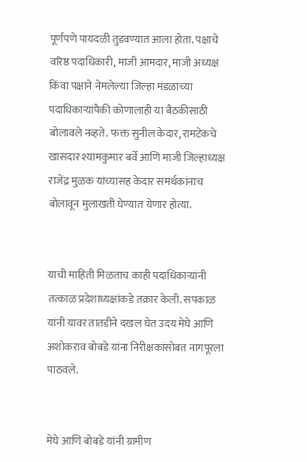पूर्णपणे पायदळी तुडवण्यात आला होता. पक्षाचे वरिष्ठ पदाधिकारी, माजी आमदार, माजी अध्यक्ष किंवा पक्षाने नेमलेल्या जिल्हा मंडळाच्या पदाधिकाऱ्यांपैकी कोणालाही या बैठकीसाठी बोलावले नव्हते. फक्त सुनील केदार, रामटेकचे खासदार श्यामकुमार बर्वे आणि माजी जिल्हाध्यक्ष राजेंद्र मुळक यांच्यासह केदार समर्थकांनाच बोलावून मुलाखती घेण्यात येणार होत्या.


याची माहिती मिळताच काही पदाधिकाऱ्यांनी तत्काळ प्रदेशाध्यक्षांकडे तक्रार केली. सपकाळ यांनी यावर तातडीने दखल घेत उदय मेघे आणि अशोकराव बोबडे यांना निरीक्षकांसोबत नागपूरला पाठवले.


मेघे आणि बोबडे यांनी ग्रामीण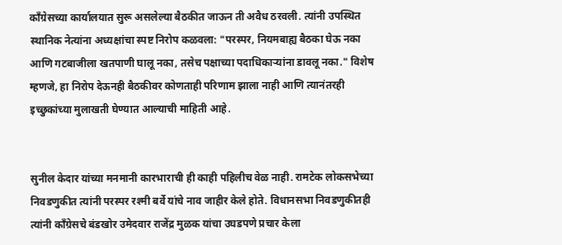काँग्रेसच्या कार्यालयात सुरू असलेल्या बैठकीत जाऊन ती अवैध ठरवली. त्यांनी उपस्थित स्थानिक नेत्यांना अध्यक्षांचा स्पष्ट निरोप कळवला: "परस्पर, नियमबाह्य बैठका घेऊ नका आणि गटबाजीला खतपाणी घालू नका, तसेच पक्षाच्या पदाधिकाऱ्यांना डावलू नका." विशेष म्हणजे, हा निरोप देऊनही बैठकीवर कोणताही परिणाम झाला नाही आणि त्यानंतरही इच्छुकांच्या मुलाखती घेण्यात आल्याची माहिती आहे.


सुनील केदार यांच्या मनमानी कारभाराची ही काही पहिलीच वेळ नाही. रामटेक लोकसभेच्या निवडणुकीत त्यांनी परस्पर रश्मी बर्वे यांचे नाव जाहीर केले होते. विधानसभा निवडणुकीतही त्यांनी काँग्रेसचे बंडखोर उमेदवार राजेंद्र मुळक यांचा उघडपणे प्रचार केला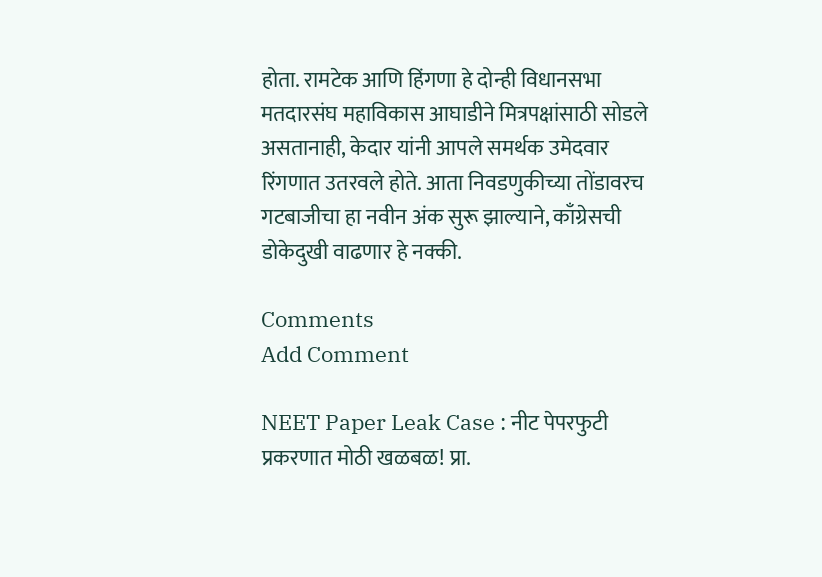होता. रामटेक आणि हिंगणा हे दोन्ही विधानसभा मतदारसंघ महाविकास आघाडीने मित्रपक्षांसाठी सोडले असतानाही, केदार यांनी आपले समर्थक उमेदवार रिंगणात उतरवले होते. आता निवडणुकीच्या तोंडावरच गटबाजीचा हा नवीन अंक सुरू झाल्याने, काँग्रेसची डोकेदुखी वाढणार हे नक्की.

Comments
Add Comment

NEET Paper Leak Case : नीट पेपरफुटी प्रकरणात मोठी खळबळ! प्रा.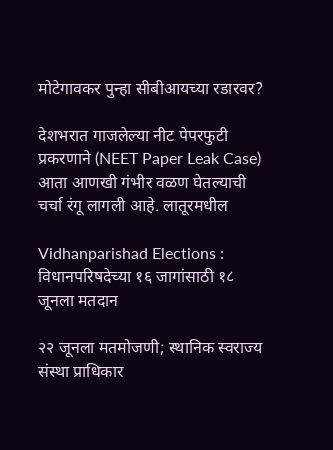मोटेगावकर पुन्हा सीबीआयच्या रडारवर?

देशभरात गाजलेल्या नीट पेपरफुटी प्रकरणाने (NEET Paper Leak Case) आता आणखी गंभीर वळण घेतल्याची चर्चा रंगू लागली आहे. लातूरमधील

Vidhanparishad Elections : विधानपरिषदेच्या १६ जागांसाठी १८ जूनला मतदान

२२ जूनला मतमोजणी; स्थानिक स्वराज्य संस्था प्राधिकार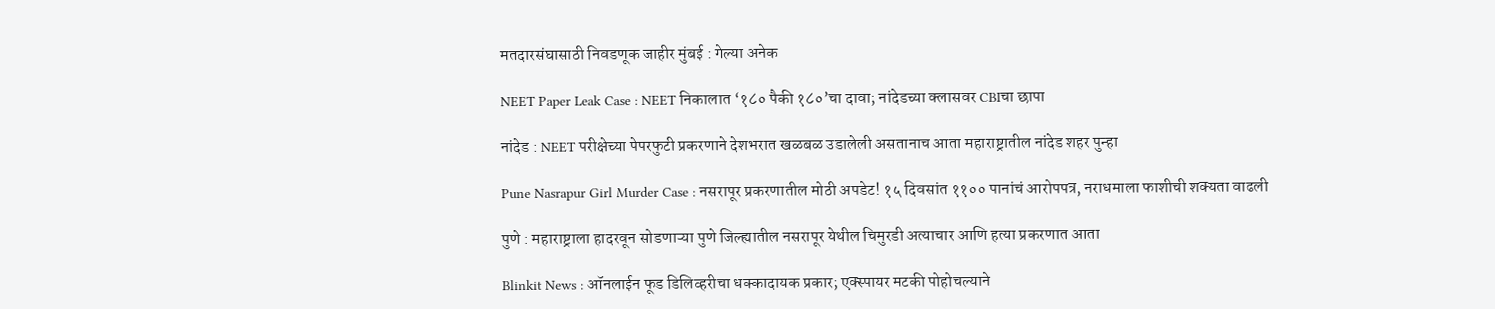मतदारसंघासाठी निवडणूक जाहीर मुंबई : गेल्या अनेक

NEET Paper Leak Case : NEET निकालात ‘१८० पैकी १८०’चा दावा; नांदेडच्या क्लासवर CBIचा छापा

नांदेड : NEET परीक्षेच्या पेपरफुटी प्रकरणाने देशभरात खळबळ उडालेली असतानाच आता महाराष्ट्रातील नांदेड शहर पुन्हा

Pune Nasrapur Girl Murder Case : नसरापूर प्रकरणातील मोठी अपडेट! १५ दिवसांत ११०० पानांचं आरोपपत्र, नराधमाला फाशीची शक्यता वाढली

पुणे : महाराष्ट्राला हादरवून सोडणाऱ्या पुणे जिल्ह्यातील नसरापूर येथील चिमुरडी अत्याचार आणि हत्या प्रकरणात आता

Blinkit News : ऑनलाईन फूड डिलिव्हरीचा धक्कादायक प्रकार; एक्स्पायर मटकी पोहोचल्याने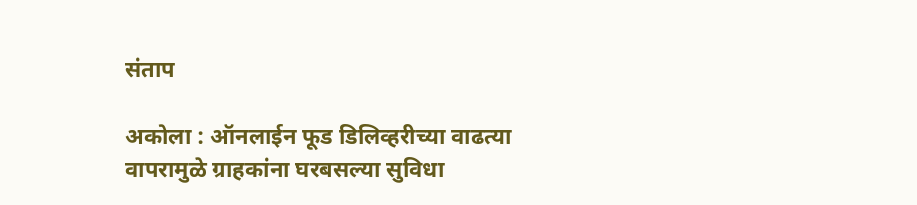संताप

अकोला : ऑनलाईन फूड डिलिव्हरीच्या वाढत्या वापरामुळे ग्राहकांना घरबसल्या सुविधा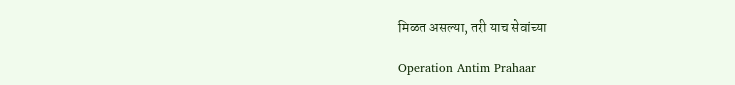मिळत असल्या, तरी याच सेवांच्या

Operation Antim Prahaar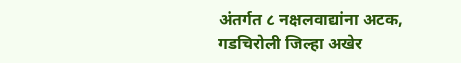अंतर्गत ८ नक्षलवाद्यांना अटक, गडचिरोली जिल्हा अखेर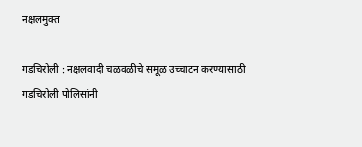नक्षलमुक्त

गडचिरोली : नक्षलवादी चळवळीचे समूळ उच्चाटन करण्यासाठी गडचिरोली पोलिसांनी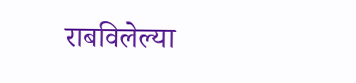राबविलेल्या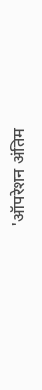'ऑपरेशन अंतिम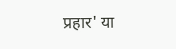प्रहार' या